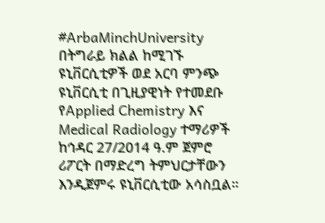#ArbaMinchUniversity በትግራይ ክልል ከሚገኙ ዩኒቨርሲቲዎች ወደ አርባ ምንጭ ዩኒቨርሲቲ በጊዚያዊነት የተመደቡ የApplied Chemistry እና Medical Radiology ተማሪዎች ከኅዳር 27/2014 ዓ.ም ጀምሮ ሪፖርት በማድረግ ትምህርታቸውን እንዲጀምሩ ዩኒቨርሲቲው አሳስቧል።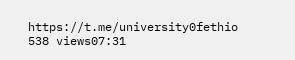https://t.me/university0fethio 538 views07:31